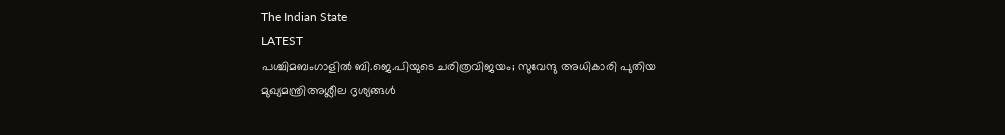The Indian State
LATEST
പശ്ചിമബംഗാളിൽ ബി.ജെ.പിയുടെ ചരിത്രവിജയം; സുവേന്ദു അധികാരി പുതിയ മുഖ്യമന്ത്രിഅശ്ലീല ദൃശ്യങ്ങള്‍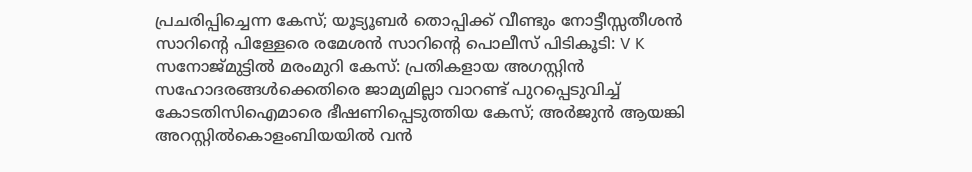പ്രചരിപ്പിച്ചെന്ന കേസ്; യൂട്യൂബര്‍ തൊപ്പിക്ക് വീണ്ടും നോട്ടീസ്സതീശൻ സാറിന്റെ പിള്ളേരെ രമേശൻ സാറിന്റെ പൊലീസ് പിടികൂടി: V K സനോജ്മുട്ടിൽ മരംമുറി കേസ്: പ്രതികളായ അഗസ്റ്റിൻ സഹോദരങ്ങൾക്കെതിരെ ജാമ്യമില്ലാ വാറണ്ട് പുറപ്പെടുവിച്ച് കോടതിസിഐമാരെ ഭീഷണിപ്പെടുത്തിയ കേസ്; അർജുൻ ആയങ്കി അറസ്റ്റിൽകൊളംബിയയിൽ വൻ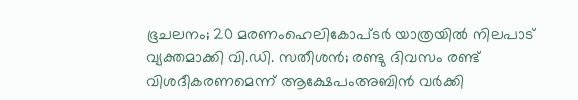ഭൂചലനം; 20 മരണംഹെലികോപ്ടർ യാത്രയിൽ നിലപാട് വ്യക്തമാക്കി വി.ഡി. സതീശൻ; രണ്ടു ദിവസം രണ്ട് വിശദീകരണമെന്ന് ആക്ഷേപംഅബിന്‍ വര്‍ക്കി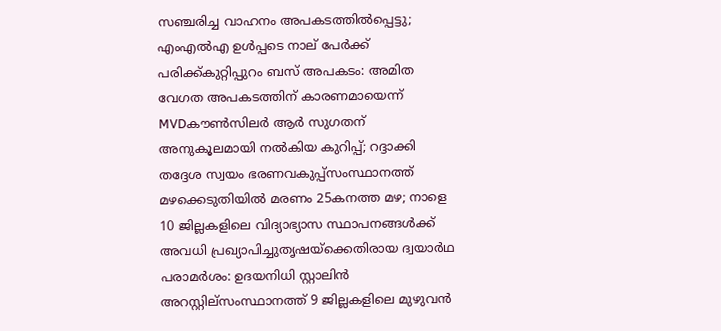സഞ്ചരിച്ച വാഹനം അപകടത്തില്‍പ്പെട്ടു; എംഎല്‍എ ഉള്‍പ്പടെ നാല് പേര്‍ക്ക് പരിക്ക്കുറ്റിപ്പുറം ബസ് അപകടം: അമിത വേഗത അപകടത്തിന് കാരണമായെന്ന് MVDകൗൺസിലർ ആർ സുഗതന് അനുകൂലമായി നല്‍കിയ കുറിപ്പ്; റദ്ദാക്കി തദ്ദേശ സ്വയം ഭരണവകുപ്പ്സംസ്ഥാനത്ത് മഴക്കെടുതിയിൽ മരണം 25കനത്ത മഴ; നാളെ 10 ജില്ലകളിലെ വിദ്യാഭ്യാസ സ്ഥാപനങ്ങൾക്ക് അവധി പ്രഖ്യാപിച്ചുതൃഷയ്‌ക്കെതിരായ ദ്വയാര്‍ഥ പരാമര്‍ശം: ഉദയനിധി സ്റ്റാലിന്‍ അറസ്റ്റില്സംസ്ഥാനത്ത് 9 ജില്ലകളിലെ മുഴുവൻ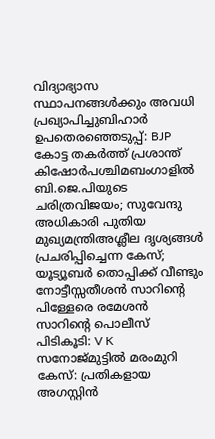വിദ്യാഭ്യാസ സ്ഥാപനങ്ങൾക്കും അവധി പ്രഖ്യാപിച്ചുബിഹാർ ഉപതെരഞ്ഞെടുപ്പ്: BJP കോട്ട തകര്‍ത്ത് പ്രശാന്ത് കിഷോർപശ്ചിമബംഗാളിൽ ബി.ജെ.പിയുടെ ചരിത്രവിജയം; സുവേന്ദു അധികാരി പുതിയ മുഖ്യമന്ത്രിഅശ്ലീല ദൃശ്യങ്ങള്‍ പ്രചരിപ്പിച്ചെന്ന കേസ്; യൂട്യൂബര്‍ തൊപ്പിക്ക് വീണ്ടും നോട്ടീസ്സതീശൻ സാറിന്റെ പിള്ളേരെ രമേശൻ സാറിന്റെ പൊലീസ് പിടികൂടി: V K സനോജ്മുട്ടിൽ മരംമുറി കേസ്: പ്രതികളായ അഗസ്റ്റിൻ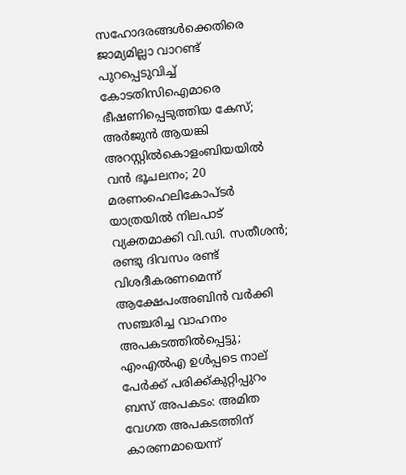സഹോദരങ്ങൾക്കെതിരെ ജാമ്യമില്ലാ വാറണ്ട് പുറപ്പെടുവിച്ച് കോടതിസിഐമാരെ ഭീഷണിപ്പെടുത്തിയ കേസ്; അർജുൻ ആയങ്കി അറസ്റ്റിൽകൊളംബിയയിൽ വൻ ഭൂചലനം; 20 മരണംഹെലികോപ്ടർ യാത്രയിൽ നിലപാട് വ്യക്തമാക്കി വി.ഡി. സതീശൻ; രണ്ടു ദിവസം രണ്ട് വിശദീകരണമെന്ന് ആക്ഷേപംഅബിന്‍ വര്‍ക്കി സഞ്ചരിച്ച വാഹനം അപകടത്തില്‍പ്പെട്ടു; എംഎല്‍എ ഉള്‍പ്പടെ നാല് പേര്‍ക്ക് പരിക്ക്കുറ്റിപ്പുറം ബസ് അപകടം: അമിത വേഗത അപകടത്തിന് കാരണമായെന്ന്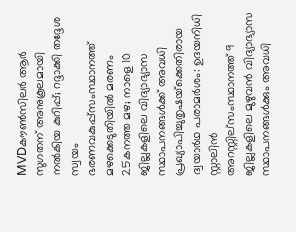MVDകൗൺസിലർ ആർ സുഗതന് അനുകൂലമായി നല്‍കിയ കുറിപ്പ്; റദ്ദാക്കി തദ്ദേശ സ്വയം ഭരണവകുപ്പ്സംസ്ഥാനത്ത് മഴക്കെടുതിയിൽ മരണം 25കനത്ത മഴ; നാളെ 10 ജില്ലകളിലെ വിദ്യാഭ്യാസ സ്ഥാപനങ്ങൾക്ക് അവധി പ്രഖ്യാപിച്ചുതൃഷയ്‌ക്കെതിരായ ദ്വയാര്‍ഥ പരാമര്‍ശം: ഉദയനിധി സ്റ്റാലിന്‍ അറസ്റ്റില്സംസ്ഥാനത്ത് 9 ജില്ലകളിലെ മുഴുവൻ വിദ്യാഭ്യാസ സ്ഥാപനങ്ങൾക്കും അവധി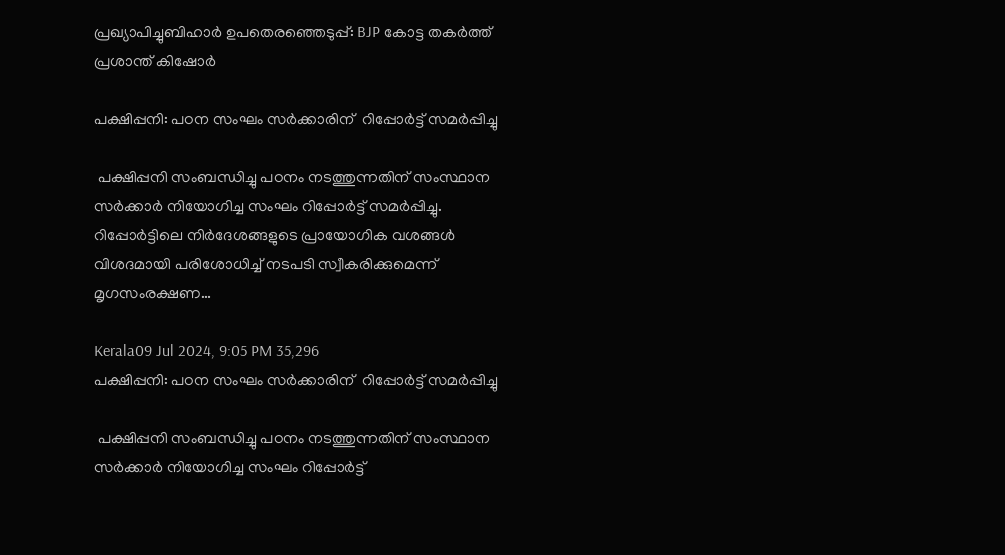പ്രഖ്യാപിച്ചുബിഹാർ ഉപതെരഞ്ഞെടുപ്പ്: BJP കോട്ട തകര്‍ത്ത് പ്രശാന്ത് കിഷോർ

പക്ഷിപ്പനി: പഠന സംഘം സർക്കാരിന്  റിപ്പോർട്ട് സമർപ്പിച്ചു

 പക്ഷിപ്പനി സംബന്ധിച്ചു പഠനം നടത്തുന്നതിന് സംസ്ഥാന സർക്കാർ നിയോഗിച്ച സംഘം റിപ്പോർട്ട് സമർപ്പിച്ചു. റിപ്പോർട്ടിലെ നിർദേശങ്ങളുടെ പ്രായോഗിക വശങ്ങൾ  വിശദമായി പരിശോധിച്ച് നടപടി സ്വീകരിക്കുമെന്ന് മൃഗസംരക്ഷണ…

Kerala09 Jul 2024, 9:05 PM 35,296
പക്ഷിപ്പനി: പഠന സംഘം സർക്കാരിന്  റിപ്പോർട്ട് സമർപ്പിച്ചു

 പക്ഷിപ്പനി സംബന്ധിച്ചു പഠനം നടത്തുന്നതിന് സംസ്ഥാന സർക്കാർ നിയോഗിച്ച സംഘം റിപ്പോർട്ട്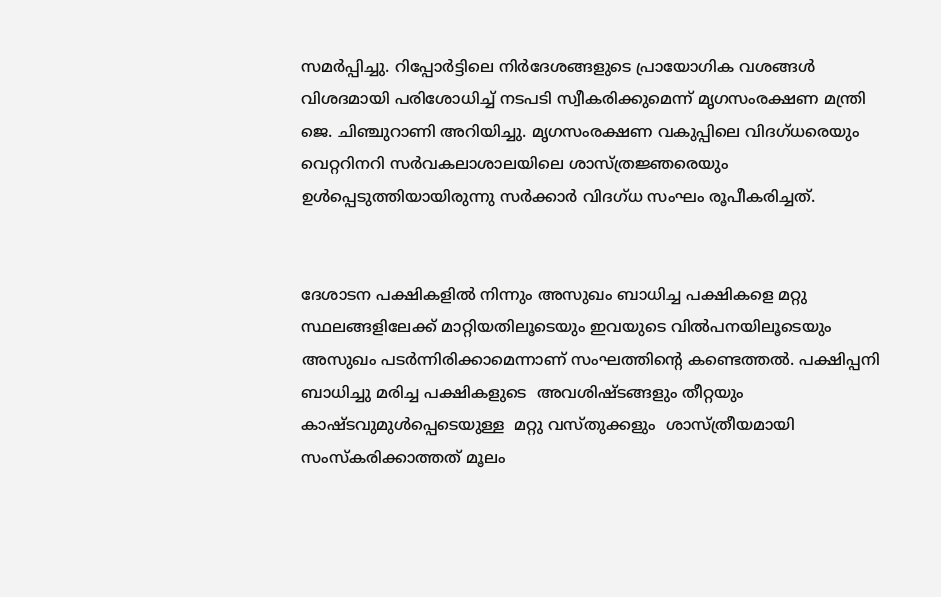സമർപ്പിച്ചു. റിപ്പോർട്ടിലെ നിർദേശങ്ങളുടെ പ്രായോഗിക വശങ്ങൾ  വിശദമായി പരിശോധിച്ച് നടപടി സ്വീകരിക്കുമെന്ന് മൃഗസംരക്ഷണ മന്ത്രി ജെ. ചിഞ്ചുറാണി അറിയിച്ചു. മൃഗസംരക്ഷണ വകുപ്പിലെ വിദഗ്ധരെയും വെറ്ററിനറി സർവകലാശാലയിലെ ശാസ്ത്രജ്ഞരെയും ഉൾപ്പെടുത്തിയായിരുന്നു സർക്കാർ വിദഗ്ധ സംഘം രൂപീകരിച്ചത്.


ദേശാടന പക്ഷികളിൽ നിന്നും അസുഖം ബാധിച്ച പക്ഷികളെ മറ്റു സ്ഥലങ്ങളിലേക്ക് മാറ്റിയതിലൂടെയും ഇവയുടെ വിൽപനയിലൂടെയും അസുഖം പടർന്നിരിക്കാമെന്നാണ് സംഘത്തിന്റെ കണ്ടെത്തൽ. പക്ഷിപ്പനി ബാധിച്ചു മരിച്ച പക്ഷികളുടെ  അവശിഷ്ടങ്ങളും തീറ്റയും കാഷ്ടവുമുൾപ്പെടെയുള്ള  മറ്റു വസ്തുക്കളും  ശാസ്ത്രീയമായി  സംസ്‌കരിക്കാത്തത് മൂലം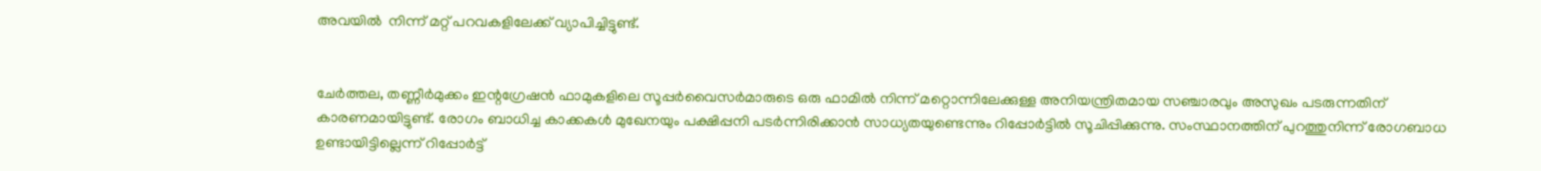അവയിൽ  നിന്ന് മറ്റ് പറവകളിലേക്ക് വ്യാപിച്ചിട്ടുണ്ട്.


ചേർത്തല, തണ്ണീർമുക്കം ഇന്റഗ്രേഷൻ ഫാമുകളിലെ സൂപ്പർവൈസർമാരുടെ ഒരു ഫാമിൽ നിന്ന് മറ്റൊന്നിലേക്കുള്ള അനിയന്ത്രിതമായ സഞ്ചാരവും അസുഖം പടരുന്നതിന് കാരണമായിട്ടുണ്ട്. രോഗം ബാധിച്ച കാക്കകൾ മുഖേനയും പക്ഷിപ്പനി പടർന്നിരിക്കാൻ സാധ്യതയുണ്ടെന്നും റിപ്പോർട്ടിൽ സൂചിപ്പിക്കുന്നു. സംസ്ഥാനത്തിന് പുറത്തുനിന്ന് രോഗബാധ ഉണ്ടായിട്ടില്ലെന്ന് റിപ്പോർട്ട്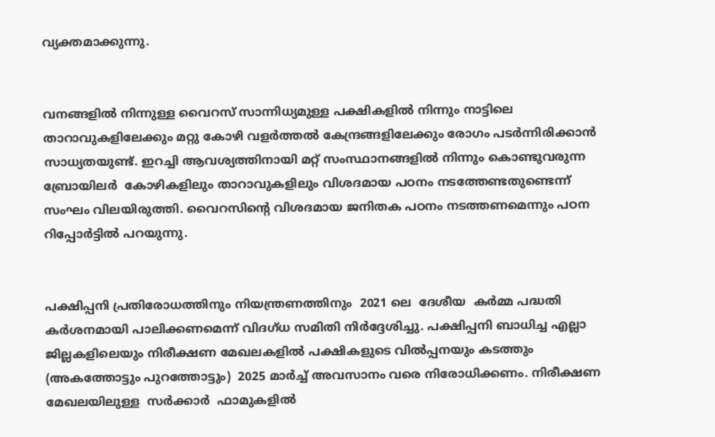വ്യക്തമാക്കുന്നു.


വനങ്ങളിൽ നിന്നുള്ള വൈറസ് സാന്നിധ്യമുള്ള പക്ഷികളിൽ നിന്നും നാട്ടിലെ  താറാവുകളിലേക്കും മറ്റു കോഴി വളർത്തൽ കേന്ദ്രങ്ങളിലേക്കും രോഗം പടർന്നിരിക്കാൻ സാധ്യതയുണ്ട്. ഇറച്ചി ആവശ്യത്തിനായി മറ്റ് സംസ്ഥാനങ്ങളിൽ നിന്നും കൊണ്ടുവരുന്ന  ബ്രോയിലർ  കോഴികളിലും താറാവുകളിലും വിശദമായ പഠനം നടത്തേണ്ടതുണ്ടെന്ന് സംഘം വിലയിരുത്തി. വൈറസിന്റെ വിശദമായ ജനിതക പഠനം നടത്തണമെന്നും പഠന റിപ്പോർട്ടിൽ പറയുന്നു.


പക്ഷിപ്പനി പ്രതിരോധത്തിനും നിയന്ത്രണത്തിനും  2021 ലെ  ദേശീയ  കർമ്മ പദ്ധതി  കർശനമായി പാലിക്കണമെന്ന് വിദഗ്ധ സമിതി നിർദ്ദേശിച്ചു. പക്ഷിപ്പനി ബാധിച്ച എല്ലാ ജില്ലകളിലെയും നിരീക്ഷണ മേഖലകളിൽ പക്ഷികളുടെ വിൽപ്പനയും കടത്തും (അകത്തോട്ടും പുറത്തോട്ടും)  2025 മാർച്ച് അവസാനം വരെ നിരോധിക്കണം. നിരീക്ഷണ മേഖലയിലുള്ള  സർക്കാർ  ഫാമുകളിൽ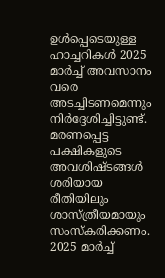ഉൾപ്പെടെയുള്ള ഹാച്ചറികൾ 2025 മാർച്ച് അവസാനം വരെ അടച്ചിടണമെന്നും നിർദ്ദേശിച്ചിട്ടുണ്ട്. മരണപ്പെട്ട പക്ഷികളുടെ അവശിഷ്ടങ്ങൾ ശരിയായ  രീതിയിലും  ശാസ്ത്രീയമായും സംസ്‌കരിക്കണം. 2025 മാർച്ച്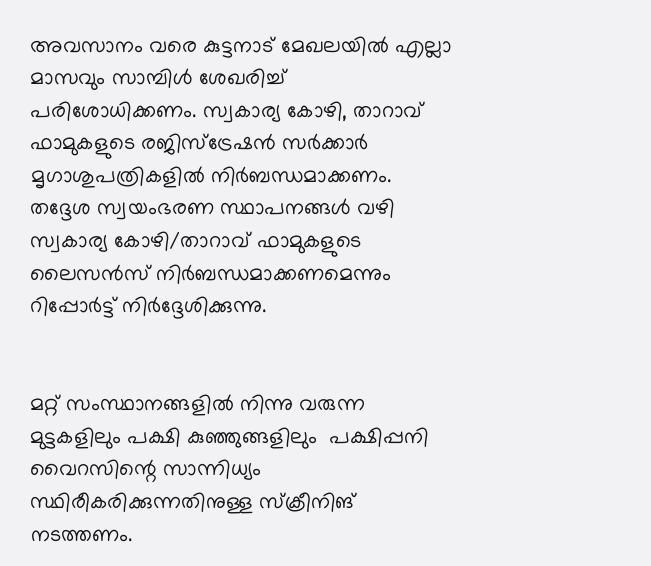അവസാനം വരെ കുട്ടനാട് മേഖലയിൽ എല്ലാ മാസവും സാമ്പിൾ ശേഖരിച്ച് പരിശോധിക്കണം. സ്വകാര്യ കോഴി, താറാവ് ഫാമുകളുടെ രജിസ്ട്രേഷൻ സർക്കാർ മൃഗാശുപത്രികളിൽ നിർബന്ധമാക്കണം. തദ്ദേശ സ്വയംഭരണ സ്ഥാപനങ്ങൾ വഴി സ്വകാര്യ കോഴി/താറാവ് ഫാമുകളുടെ   ലൈസൻസ് നിർബന്ധമാക്കണമെന്നും റിപ്പോർട്ട് നിർദ്ദേശിക്കുന്നു.


മറ്റ് സംസ്ഥാനങ്ങളിൽ നിന്നു വരുന്ന  മുട്ടകളിലും പക്ഷി കുഞ്ഞുങ്ങളിലും  പക്ഷിപ്പനി വൈറസിന്റെ സാന്നിധ്യം സ്ഥിരീകരിക്കുന്നതിനുള്ള സ്‌ക്രീനിങ് നടത്തണം.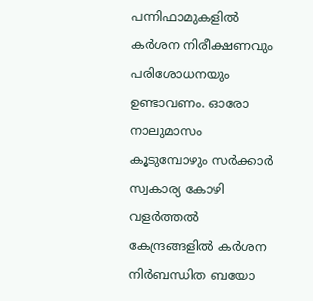പന്നിഫാമുകളിൽ കർശന നിരീക്ഷണവും പരിശോധനയും ഉണ്ടാവണം. ഓരോ നാലുമാസം കൂടുമ്പോഴും സർക്കാർ സ്വകാര്യ കോഴി വളർത്തൽ കേന്ദ്രങ്ങളിൽ കർശന നിർബന്ധിത ബയോ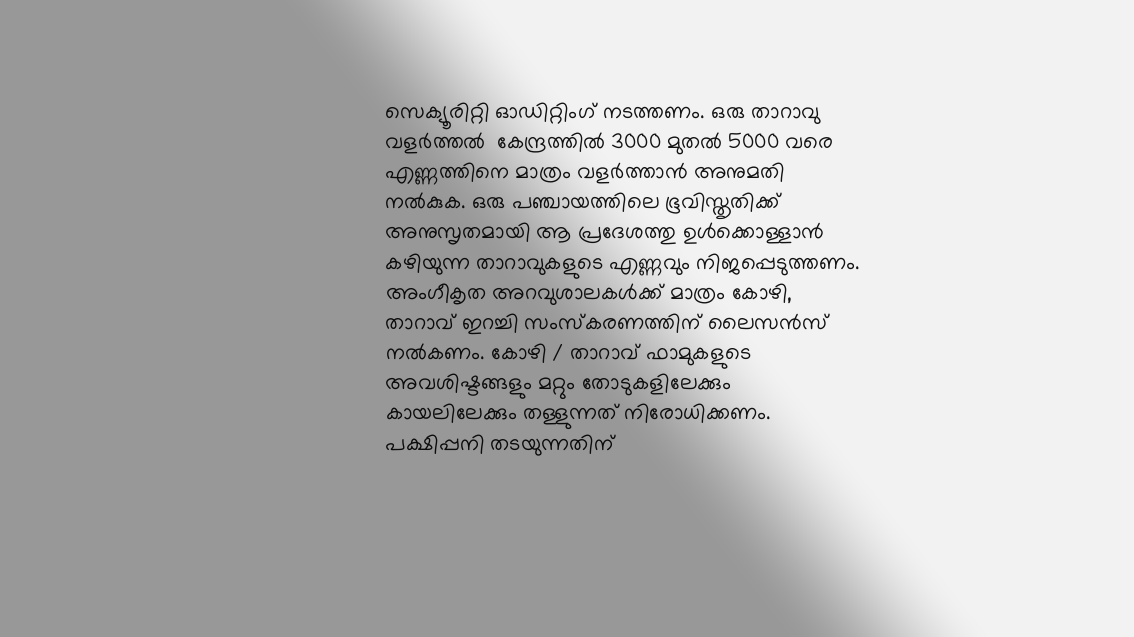സെക്യൂരിറ്റി ഓഡിറ്റിംഗ് നടത്തണം. ഒരു താറാവു വളർത്തൽ  കേന്ദ്രത്തിൽ 3000 മുതൽ 5000 വരെ എണ്ണത്തിനെ മാത്രം വളർത്താൻ അനുമതി നൽകുക. ഒരു പഞ്ചായത്തിലെ ഭൂവിസ്തൃതിക്ക് അനുസൃതമായി ആ പ്രദേശത്തു ഉൾക്കൊള്ളാൻ കഴിയുന്ന താറാവുകളുടെ എണ്ണവും നിജപ്പെടുത്തണം. അംഗീകൃത അറവുശാലകൾക്ക് മാത്രം കോഴി, താറാവ് ഇറച്ചി സംസ്‌കരണത്തിന് ലൈസൻസ് നൽകണം. കോഴി / താറാവ് ഫാമുകളുടെ അവശിഷ്ടങ്ങളും മറ്റും തോടുകളിലേക്കും കായലിലേക്കും തള്ളുന്നത് നിരോധിക്കണം. പക്ഷിപ്പനി തടയുന്നതിന്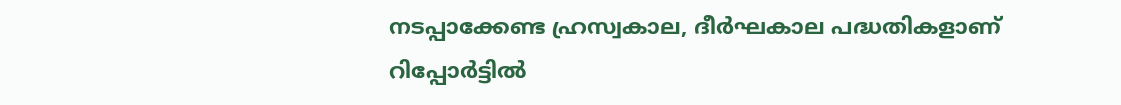നടപ്പാക്കേണ്ട ഹ്രസ്വകാല, ദീർഘകാല പദ്ധതികളാണ് റിപ്പോർട്ടിൽ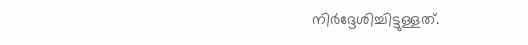നിർദ്ദേശിച്ചിട്ടുള്ളത്.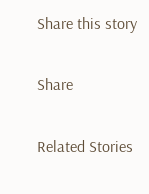Share this story

Share

Related Stories